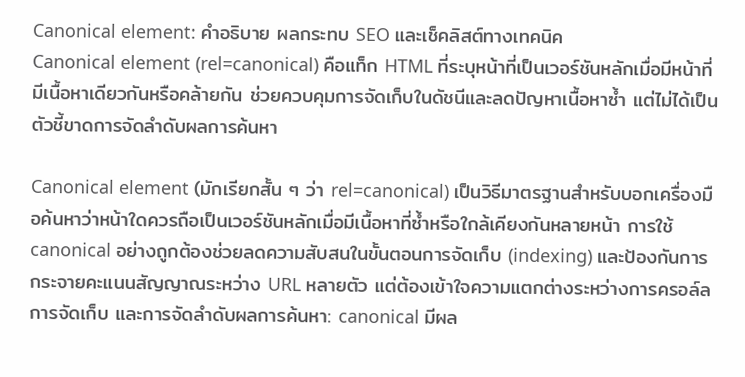Canonical element: คำอธิบาย ผลกระทบ SEO และเช็คลิสต์ทางเทคนิค
Canonical element (rel=canonical) คือแท็ก HTML ที่ระบุหน้าที่เป็นเวอร์ชันหลักเมื่อมีหน้าที่มีเนื้อหาเดียวกันหรือคล้ายกัน ช่วยควบคุมการจัดเก็บในดัชนีและลดปัญหาเนื้อหาซ้ำ แต่ไม่ได้เป็นตัวชี้ขาดการจัดลำดับผลการค้นหา

Canonical element (มักเรียกสั้น ๆ ว่า rel=canonical) เป็นวิธีมาตรฐานสำหรับบอกเครื่องมือค้นหาว่าหน้าใดควรถือเป็นเวอร์ชันหลักเมื่อมีเนื้อหาที่ซ้ำหรือใกล้เคียงกันหลายหน้า การใช้ canonical อย่างถูกต้องช่วยลดความสับสนในขั้นตอนการจัดเก็บ (indexing) และป้องกันการกระจายคะแนนสัญญาณระหว่าง URL หลายตัว แต่ต้องเข้าใจความแตกต่างระหว่างการครอล์ล การจัดเก็บ และการจัดลำดับผลการค้นหา: canonical มีผล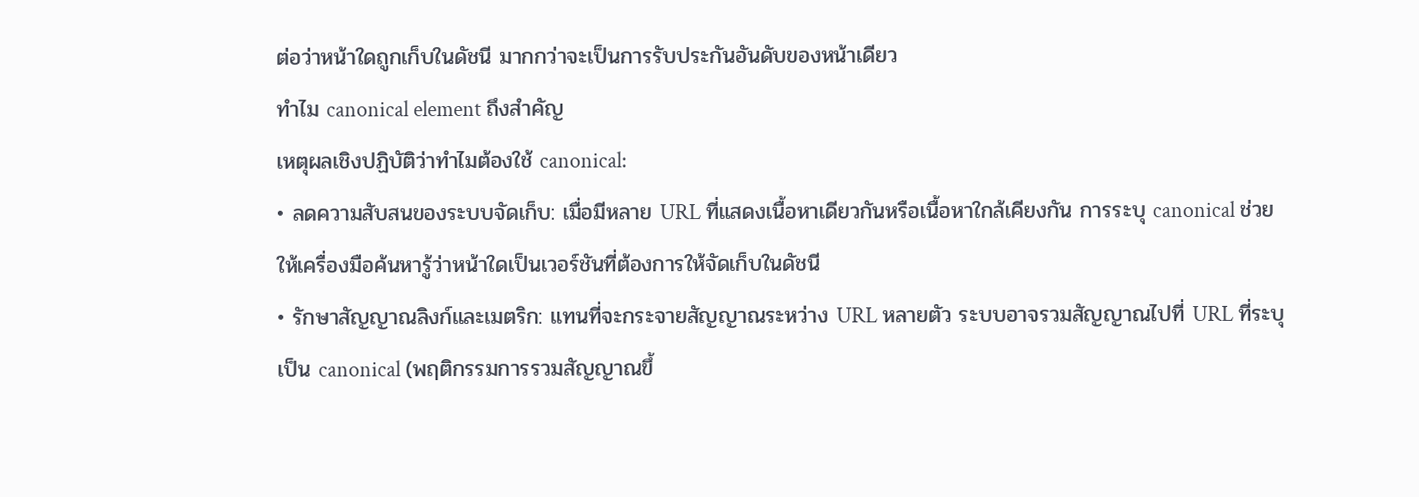ต่อว่าหน้าใดถูกเก็บในดัชนี มากกว่าจะเป็นการรับประกันอันดับของหน้าเดียว
ทำไม canonical element ถึงสำคัญ
เหตุผลเชิงปฏิบัติว่าทำไมต้องใช้ canonical:
• ลดความสับสนของระบบจัดเก็บ: เมื่อมีหลาย URL ที่แสดงเนื้อหาเดียวกันหรือเนื้อหาใกล้เคียงกัน การระบุ canonical ช่วยให้เครื่องมือค้นหารู้ว่าหน้าใดเป็นเวอร์ชันที่ต้องการให้จัดเก็บในดัชนี
• รักษาสัญญาณลิงก์และเมตริก: แทนที่จะกระจายสัญญาณระหว่าง URL หลายตัว ระบบอาจรวมสัญญาณไปที่ URL ที่ระบุเป็น canonical (พฤติกรรมการรวมสัญญาณขึ้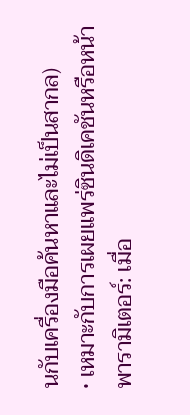นกับเครื่องมือค้นหาและไม่เป็นสากล)
• เหมาะกับการเผยแพร่ซินดิเคชันหรือหน้าพารามิเตอร์: เมื่อ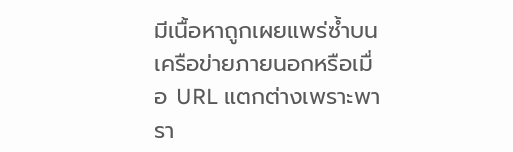มีเนื้อหาถูกเผยแพร่ซ้ำบนเครือข่ายภายนอกหรือเมื่อ URL แตกต่างเพราะพารา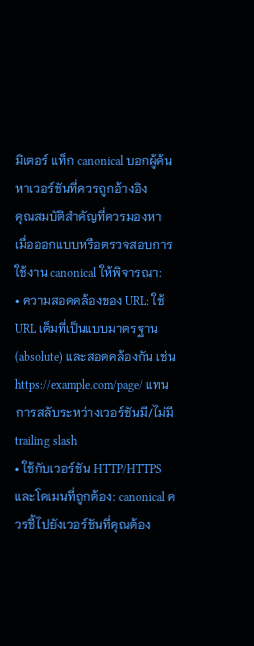มิเตอร์ แท็ก canonical บอกผู้ค้นหาเวอร์ชันที่ควรถูกอ้างอิง
คุณสมบัติสำคัญที่ควรมองหา
เมื่อออกแบบหรือตรวจสอบการใช้งาน canonical ให้พิจารณา:
• ความสอดคล้องของ URL: ใช้ URL เต็มที่เป็นแบบมาตรฐาน (absolute) และสอดคล้องกัน เช่น https://example.com/page/ แทนการสลับระหว่างเวอร์ชันมี/ไม่มี trailing slash
• ใช้กับเวอร์ชัน HTTP/HTTPS และโดเมนที่ถูกต้อง: canonical ควรชี้ไปยังเวอร์ชันที่คุณต้อง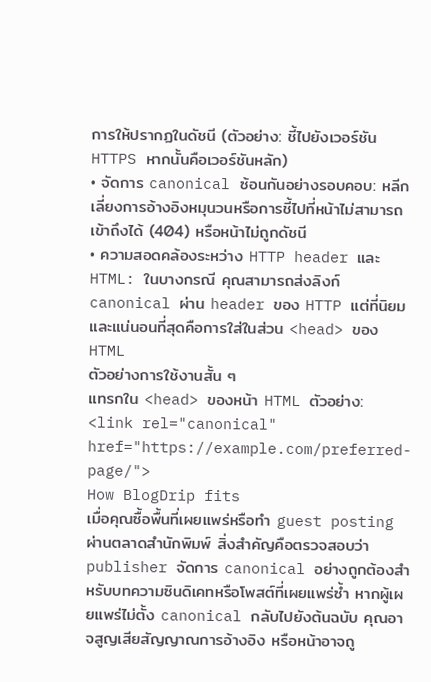การให้ปรากฏในดัชนี (ตัวอย่าง: ชี้ไปยังเวอร์ชัน HTTPS หากนั้นคือเวอร์ชันหลัก)
• จัดการ canonical ซ้อนกันอย่างรอบคอบ: หลีกเลี่ยงการอ้างอิงหมุนวนหรือการชี้ไปที่หน้าไม่สามารถเข้าถึงได้ (404) หรือหน้าไม่ถูกดัชนี
• ความสอดคล้องระหว่าง HTTP header และ HTML: ในบางกรณี คุณสามารถส่งลิงก์ canonical ผ่าน header ของ HTTP แต่ที่นิยมและแน่นอนที่สุดคือการใส่ในส่วน <head> ของ HTML
ตัวอย่างการใช้งานสั้น ๆ
แทรกใน <head> ของหน้า HTML ตัวอย่าง:
<link rel="canonical" href="https://example.com/preferred-page/">
How BlogDrip fits
เมื่อคุณซื้อพื้นที่เผยแพร่หรือทำ guest posting ผ่านตลาดสำนักพิมพ์ สิ่งสำคัญคือตรวจสอบว่า publisher จัดการ canonical อย่างถูกต้องสำหรับบทความซินดิเคทหรือโพสต์ที่เผยแพร่ซ้ำ หากผู้เผยแพร่ไม่ตั้ง canonical กลับไปยังต้นฉบับ คุณอาจสูญเสียสัญญาณการอ้างอิง หรือหน้าอาจถู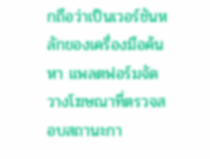กถือว่าเป็นเวอร์ชันหลักของเครื่องมือค้นหา แพลตฟอร์มจัดวางโฆษณาที่ตรวจสอบสถานะกา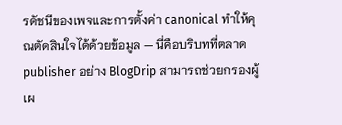รดัชนีของเพจและการตั้งค่า canonical ทำให้คุณตัดสินใจได้ด้วยข้อมูล — นี่คือบริบทที่ตลาด publisher อย่าง BlogDrip สามารถช่วยกรองผู้เผ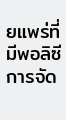ยแพร่ที่มีพอลิซีการจัด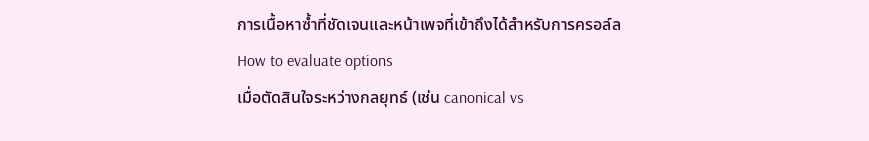การเนื้อหาซ้ำที่ชัดเจนและหน้าเพจที่เข้าถึงได้สำหรับการครอล์ล
How to evaluate options
เมื่อตัดสินใจระหว่างกลยุทธ์ (เช่น canonical vs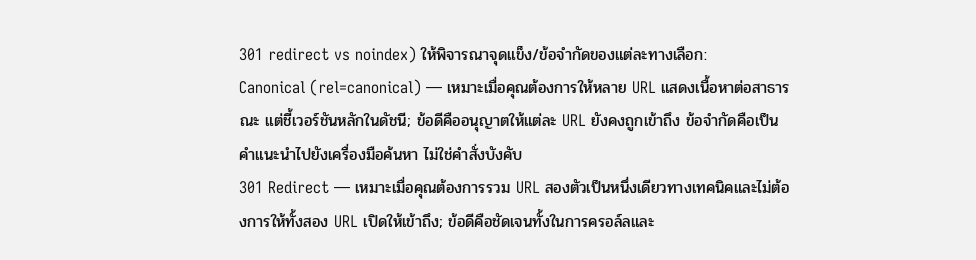301 redirect vs noindex) ให้พิจารณาจุดแข็ง/ข้อจำกัดของแต่ละทางเลือก:
Canonical (rel=canonical) — เหมาะเมื่อคุณต้องการให้หลาย URL แสดงเนื้อหาต่อสาธารณะ แต่ชี้เวอร์ชันหลักในดัชนี; ข้อดีคืออนุญาตให้แต่ละ URL ยังคงถูกเข้าถึง ข้อจำกัดคือเป็นคำแนะนำไปยังเครื่องมือค้นหา ไม่ใช่คำสั่งบังคับ
301 Redirect — เหมาะเมื่อคุณต้องการรวม URL สองตัวเป็นหนึ่งเดียวทางเทคนิคและไม่ต้องการให้ทั้งสอง URL เปิดให้เข้าถึง; ข้อดีคือชัดเจนทั้งในการครอล์ลและ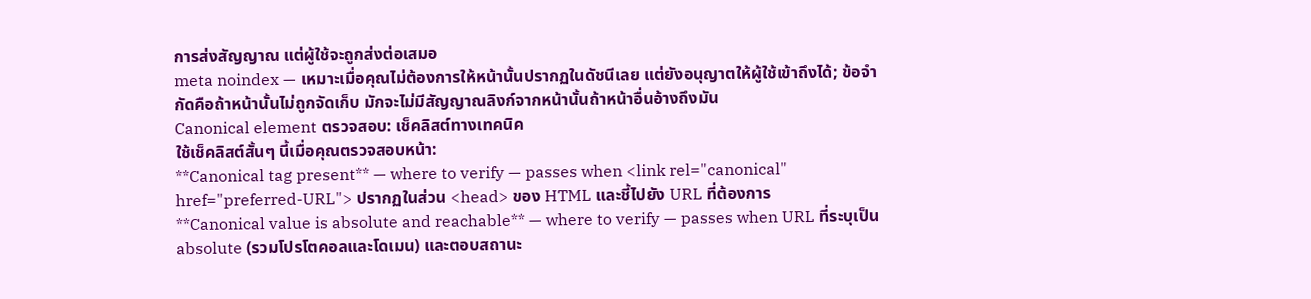การส่งสัญญาณ แต่ผู้ใช้จะถูกส่งต่อเสมอ
meta noindex — เหมาะเมื่อคุณไม่ต้องการให้หน้านั้นปรากฏในดัชนีเลย แต่ยังอนุญาตให้ผู้ใช้เข้าถึงได้; ข้อจำกัดคือถ้าหน้านั้นไม่ถูกจัดเก็บ มักจะไม่มีสัญญาณลิงก์จากหน้านั้นถ้าหน้าอื่นอ้างถึงมัน
Canonical element ตรวจสอบ: เช็คลิสต์ทางเทคนิค
ใช้เช็คลิสต์สั้นๆ นี้เมื่อคุณตรวจสอบหน้า:
**Canonical tag present** — where to verify — passes when <link rel="canonical" href="preferred-URL"> ปรากฏในส่วน <head> ของ HTML และชี้ไปยัง URL ที่ต้องการ
**Canonical value is absolute and reachable** — where to verify — passes when URL ที่ระบุเป็น absolute (รวมโปรโตคอลและโดเมน) และตอบสถานะ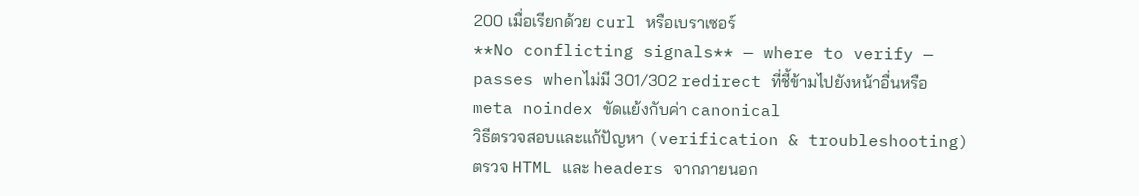200 เมื่อเรียกด้วย curl หรือเบราเซอร์
**No conflicting signals** — where to verify — passes whenไม่มี 301/302 redirect ที่ชี้ข้ามไปยังหน้าอื่นหรือ meta noindex ขัดแย้งกับค่า canonical
วิธีตรวจสอบและแก้ปัญหา (verification & troubleshooting)
ตรวจ HTML และ headers จากภายนอก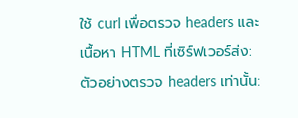ใช้ curl เพื่อตรวจ headers และเนื้อหา HTML ที่เซิร์ฟเวอร์ส่ง: ตัวอย่างตรวจ headers เท่านั้น: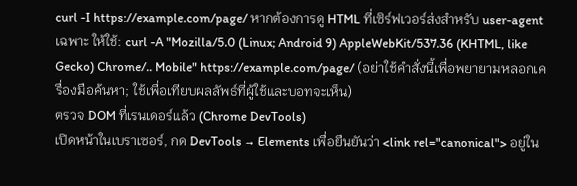curl -I https://example.com/page/ หากต้องการดู HTML ที่เซิร์ฟเวอร์ส่งสำหรับ user-agent เฉพาะ ให้ใช้: curl -A "Mozilla/5.0 (Linux; Android 9) AppleWebKit/537.36 (KHTML, like Gecko) Chrome/.. Mobile" https://example.com/page/ (อย่าใช้คำสั่งนี้เพื่อพยายามหลอกเครื่องมือค้นหา; ใช้เพื่อเทียบผลลัพธ์ที่ผู้ใช้และบอทจะเห็น)
ตรวจ DOM ที่เรนเดอร์แล้ว (Chrome DevTools)
เปิดหน้าในเบราเซอร์, กด DevTools → Elements เพื่อยืนยันว่า <link rel="canonical"> อยู่ใน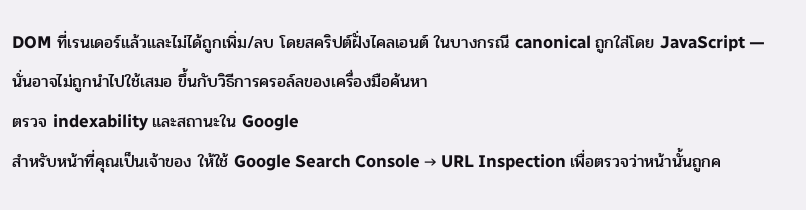DOM ที่เรนเดอร์แล้วและไม่ได้ถูกเพิ่ม/ลบ โดยสคริปต์ฝั่งไคลเอนต์ ในบางกรณี canonical ถูกใส่โดย JavaScript — นั่นอาจไม่ถูกนำไปใช้เสมอ ขึ้นกับวิธีการครอล์ลของเครื่องมือค้นหา
ตรวจ indexability และสถานะใน Google
สำหรับหน้าที่คุณเป็นเจ้าของ ให้ใช้ Google Search Console → URL Inspection เพื่อตรวจว่าหน้านั้นถูกค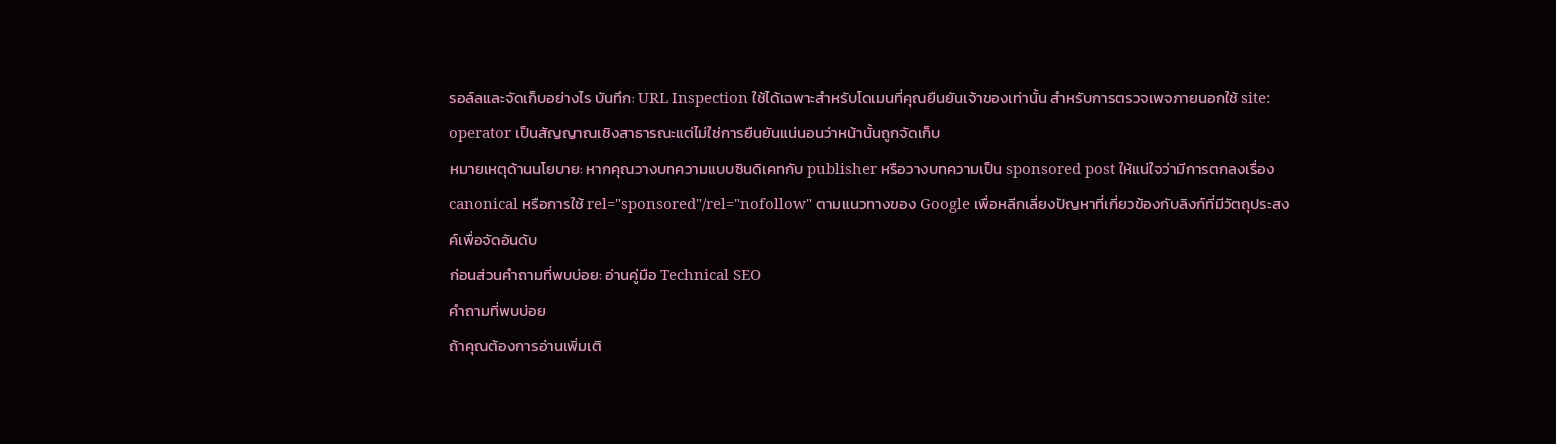รอล์ลและจัดเก็บอย่างไร บันทึก: URL Inspection ใช้ได้เฉพาะสำหรับโดเมนที่คุณยืนยันเจ้าของเท่านั้น สำหรับการตรวจเพจภายนอกใช้ site: operator เป็นสัญญาณเชิงสาธารณะแต่ไม่ใช่การยืนยันแน่นอนว่าหน้านั้นถูกจัดเก็บ
หมายเหตุด้านนโยบาย: หากคุณวางบทความแบบซินดิเคทกับ publisher หรือวางบทความเป็น sponsored post ให้แน่ใจว่ามีการตกลงเรื่อง canonical หรือการใช้ rel="sponsored"/rel="nofollow" ตามแนวทางของ Google เพื่อหลีกเลี่ยงปัญหาที่เกี่ยวข้องกับลิงก์ที่มีวัตถุประสงค์เพื่อจัดอันดับ
ก่อนส่วนคำถามที่พบบ่อย: อ่านคู่มือ Technical SEO
คำถามที่พบบ่อย
ถ้าคุณต้องการอ่านเพิ่มเติ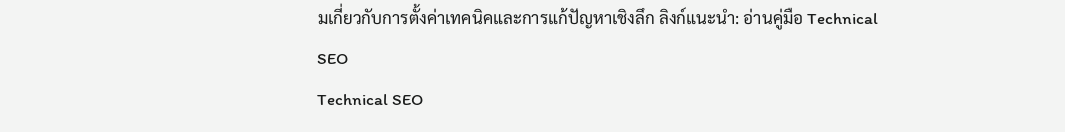มเกี่ยวกับการตั้งค่าเทคนิคและการแก้ปัญหาเชิงลึก ลิงก์แนะนำ: อ่านคู่มือ Technical SEO
Technical SEO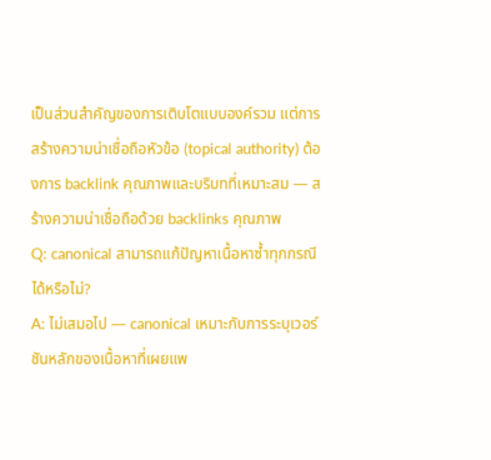เป็นส่วนสำคัญของการเติบโตแบบองค์รวม แต่การสร้างความน่าเชื่อถือหัวข้อ (topical authority) ต้องการ backlink คุณภาพและบริบทที่เหมาะสม — สร้างความน่าเชื่อถือด้วย backlinks คุณภาพ
Q: canonical สามารถแก้ปัญหาเนื้อหาซ้ำทุกกรณีได้หรือไม่?
A: ไม่เสมอไป — canonical เหมาะกับการระบุเวอร์ชันหลักของเนื้อหาที่เผยแพ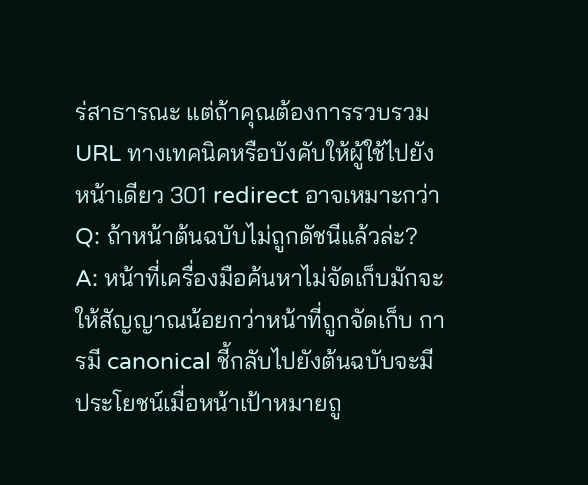ร่สาธารณะ แต่ถ้าคุณต้องการรวบรวม URL ทางเทคนิคหรือบังคับให้ผู้ใช้ไปยังหน้าเดียว 301 redirect อาจเหมาะกว่า
Q: ถ้าหน้าต้นฉบับไม่ถูกดัชนีแล้วล่ะ?
A: หน้าที่เครื่องมือค้นหาไม่จัดเก็บมักจะให้สัญญาณน้อยกว่าหน้าที่ถูกจัดเก็บ การมี canonical ชี้กลับไปยังต้นฉบับจะมีประโยชน์เมื่อหน้าเป้าหมายถู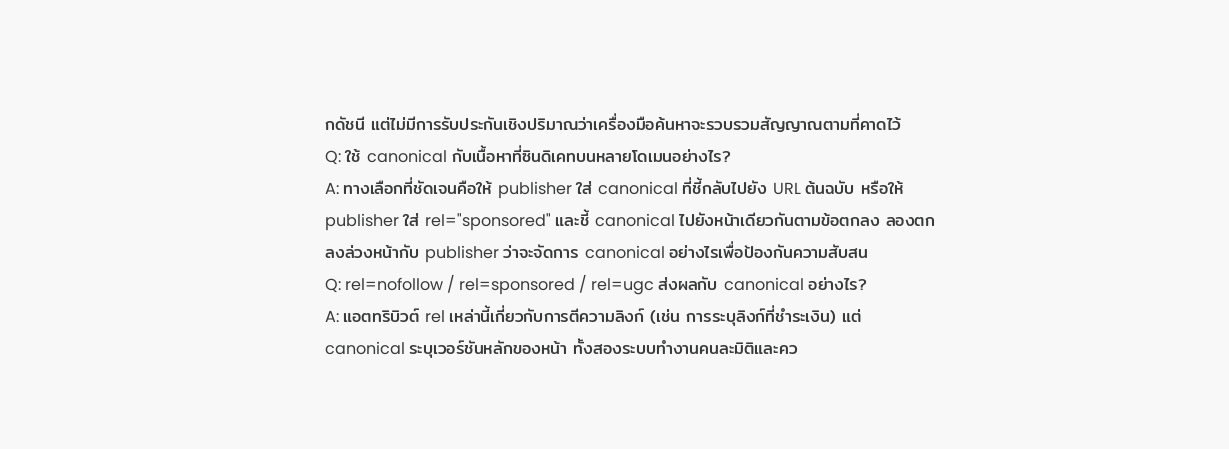กดัชนี แต่ไม่มีการรับประกันเชิงปริมาณว่าเครื่องมือค้นหาจะรวบรวมสัญญาณตามที่คาดไว้
Q: ใช้ canonical กับเนื้อหาที่ซินดิเคทบนหลายโดเมนอย่างไร?
A: ทางเลือกที่ชัดเจนคือให้ publisher ใส่ canonical ที่ชี้กลับไปยัง URL ต้นฉบับ หรือให้ publisher ใส่ rel="sponsored" และชี้ canonical ไปยังหน้าเดียวกันตามข้อตกลง ลองตกลงล่วงหน้ากับ publisher ว่าจะจัดการ canonical อย่างไรเพื่อป้องกันความสับสน
Q: rel=nofollow / rel=sponsored / rel=ugc ส่งผลกับ canonical อย่างไร?
A: แอตทริบิวต์ rel เหล่านี้เกี่ยวกับการตีความลิงก์ (เช่น การระบุลิงก์ที่ชำระเงิน) แต่ canonical ระบุเวอร์ชันหลักของหน้า ทั้งสองระบบทำงานคนละมิติและคว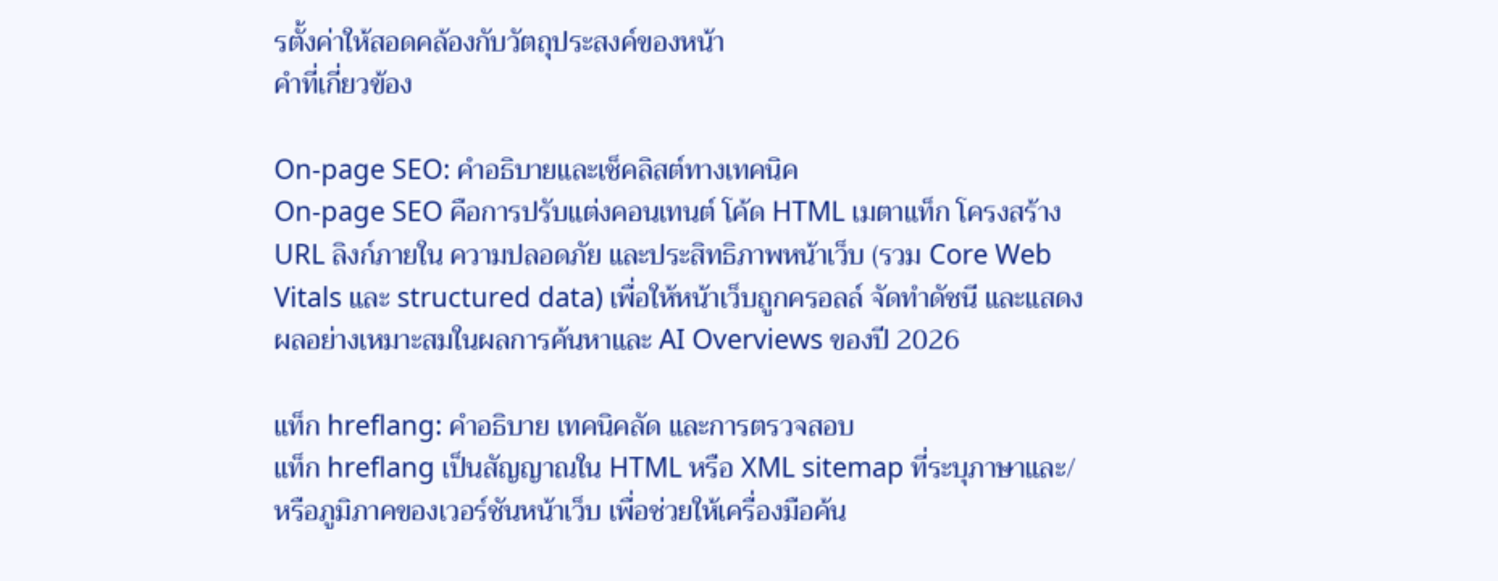รตั้งค่าให้สอดคล้องกับวัตถุประสงค์ของหน้า
คำที่เกี่ยวข้อง

On-page SEO: คำอธิบายและเช็คลิสต์ทางเทคนิค
On‑page SEO คือการปรับแต่งคอนเทนต์ โค้ด HTML เมตาแท็ก โครงสร้าง URL ลิงก์ภายใน ความปลอดภัย และประสิทธิภาพหน้าเว็บ (รวม Core Web Vitals และ structured data) เพื่อให้หน้าเว็บถูกครอลล์ จัดทำดัชนี และแสดงผลอย่างเหมาะสมในผลการค้นหาและ AI Overviews ของปี 2026

แท็ก hreflang: คำอธิบาย เทคนิคลัด และการตรวจสอบ
แท็ก hreflang เป็นสัญญาณใน HTML หรือ XML sitemap ที่ระบุภาษาและ/หรือภูมิภาคของเวอร์ชันหน้าเว็บ เพื่อช่วยให้เครื่องมือค้น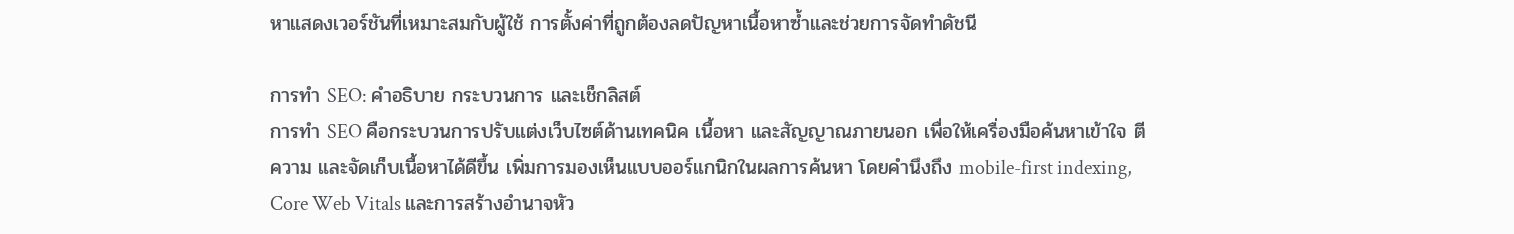หาแสดงเวอร์ชันที่เหมาะสมกับผู้ใช้ การตั้งค่าที่ถูกต้องลดปัญหาเนื้อหาซ้ำและช่วยการจัดทำดัชนี

การทำ SEO: คำอธิบาย กระบวนการ และเช็กลิสต์
การทำ SEO คือกระบวนการปรับแต่งเว็บไซต์ด้านเทคนิค เนื้อหา และสัญญาณภายนอก เพื่อให้เครื่องมือค้นหาเข้าใจ ตีความ และจัดเก็บเนื้อหาได้ดีขึ้น เพิ่มการมองเห็นแบบออร์แกนิกในผลการค้นหา โดยคำนึงถึง mobile-first indexing, Core Web Vitals และการสร้างอำนาจหัว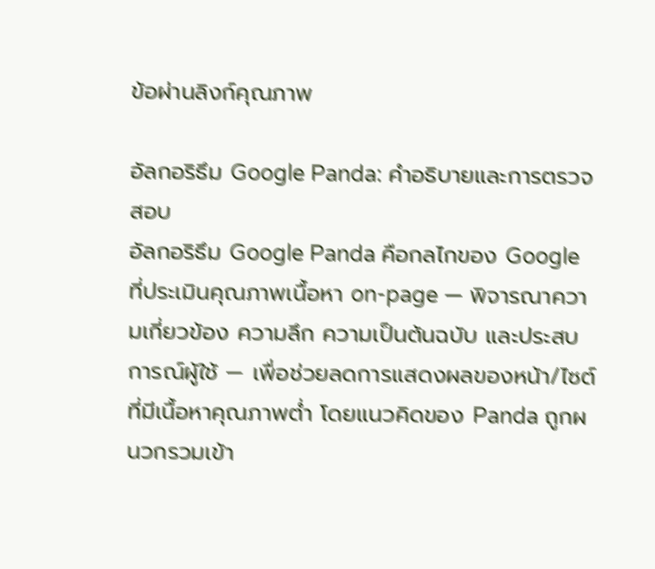ข้อผ่านลิงก์คุณภาพ

อัลกอริธึม Google Panda: คำอธิบายและการตรวจสอบ
อัลกอริธึม Google Panda คือกลไกของ Google ที่ประเมินคุณภาพเนื้อหา on-page — พิจารณาความเกี่ยวข้อง ความลึก ความเป็นต้นฉบับ และประสบการณ์ผู้ใช้ — เพื่อช่วยลดการแสดงผลของหน้า/ไซต์ที่มีเนื้อหาคุณภาพต่ำ โดยแนวคิดของ Panda ถูกผนวกรวมเข้า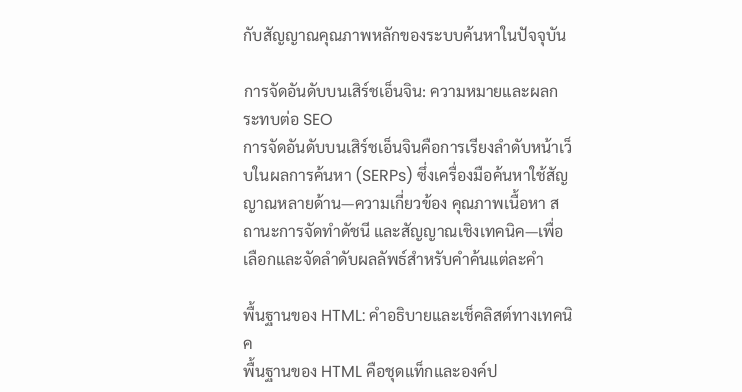กับสัญญาณคุณภาพหลักของระบบค้นหาในปัจจุบัน

การจัดอันดับบนเสิร์ชเอ็นจิน: ความหมายและผลกระทบต่อ SEO
การจัดอันดับบนเสิร์ชเอ็นจินคือการเรียงลำดับหน้าเว็บในผลการค้นหา (SERPs) ซึ่งเครื่องมือค้นหาใช้สัญญาณหลายด้าน—ความเกี่ยวข้อง คุณภาพเนื้อหา สถานะการจัดทำดัชนี และสัญญาณเชิงเทคนิค—เพื่อเลือกและจัดลำดับผลลัพธ์สำหรับคำค้นแต่ละคำ

พื้นฐานของ HTML: คำอธิบายและเช็คลิสต์ทางเทคนิค
พื้นฐานของ HTML คือชุดแท็กและองค์ป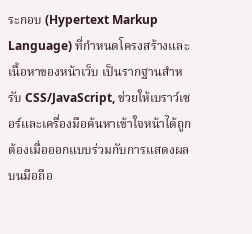ระกอบ (Hypertext Markup Language) ที่กำหนดโครงสร้างและเนื้อหาของหน้าเว็บ เป็นรากฐานสำหรับ CSS/JavaScript, ช่วยให้เบราว์เซอร์และเครื่องมือค้นหาเข้าใจหน้าได้ถูกต้องเมื่อออกแบบร่วมกับการแสดงผลบนมือถือ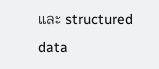และ structured data